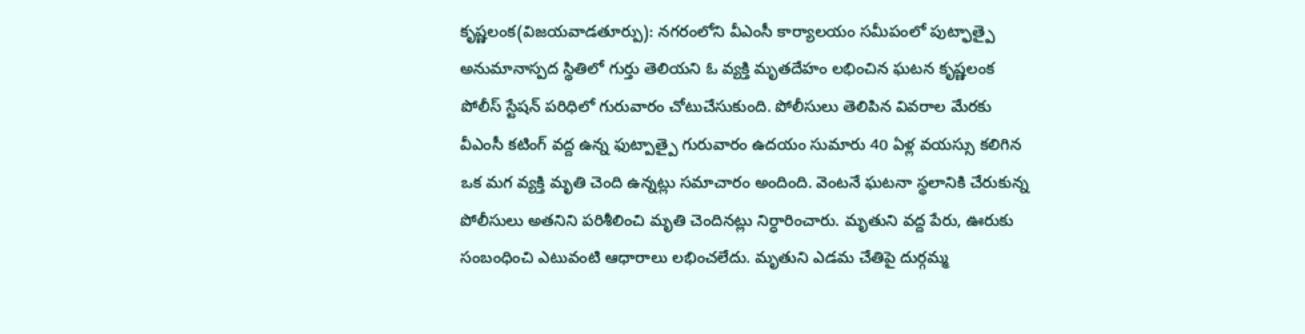కృష్ణలంక(విజయవాడతూర్పు): నగరంలోని వీఎంసీ కార్యాలయం సమీపంలో పుట్ఫాత్పై అనుమానాస్పద స్థితిలో గుర్తు తెలియని ఓ వ్యక్తి మృతదేహం లభించిన ఘటన కృష్ణలంక పోలీస్ స్టేషన్ పరిధిలో గురువారం చోటుచేసుకుంది. పోలీసులు తెలిపిన వివరాల మేరకు వీఎంసీ కటింగ్ వద్ద ఉన్న ఫుట్పాత్పై గురువారం ఉదయం సుమారు 40 ఏళ్ల వయస్సు కలిగిన ఒక మగ వ్యక్తి మృతి చెంది ఉన్నట్లు సమాచారం అందింది. వెంటనే ఘటనా స్థలానికి చేరుకున్న పోలీసులు అతనిని పరిశీలించి మృతి చెందినట్లు నిర్ధారించారు. మృతుని వద్ద పేరు, ఊరుకు సంబంధించి ఎటువంటి ఆధారాలు లభించలేదు. మృతుని ఎడమ చేతిపై దుర్గమ్మ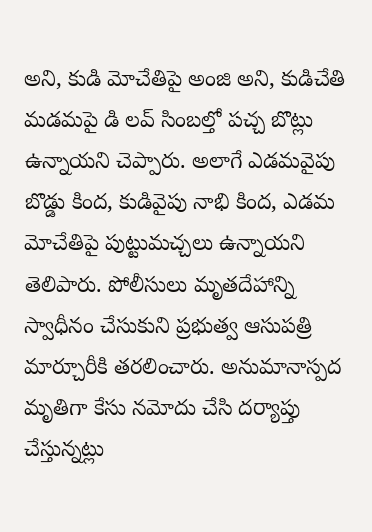అని, కుడి మోచేతిపై అంజి అని, కుడిచేతి మడమపై డి లవ్ సింబల్తో పచ్చ బొట్లు ఉన్నాయని చెప్పారు. అలాగే ఎడమవైపు బొడ్డు కింద, కుడివైపు నాభి కింద, ఎడమ మోచేతిపై పుట్టుమచ్చలు ఉన్నాయని తెలిపారు. పోలీసులు మృతదేహాన్ని స్వాధీనం చేసుకుని ప్రభుత్వ ఆసుపత్రి మార్చూరీకి తరలించారు. అనుమానాస్పద మృతిగా కేసు నమోదు చేసి దర్యాప్తు చేస్తున్నట్లు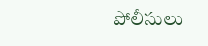పోలీసులు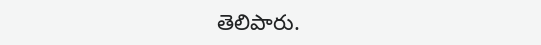తెలిపారు.